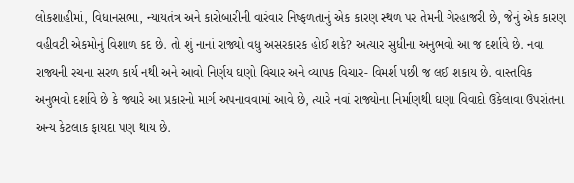લોકશાહીમાં, વિધાનસભા, ન્યાયતંત્ર અને કારોબારીની વારંવાર નિષ્ફળતાનું એક કારણ સ્થળ પર તેમની ગેરહાજરી છે, જેનું એક કારણ વહીવટી એકમોનું વિશાળ કદ છે. તો શું નાનાં રાજ્યો વધુ અસરકારક હોઈ શકે? અત્યાર સુધીના અનુભવો આ જ દર્શાવે છે. નવા રાજ્યની રચના સરળ કાર્ય નથી અને આવો નિર્ણય ઘણો વિચાર અને વ્યાપક વિચાર- વિમર્શ પછી જ લઈ શકાય છે. વાસ્તવિક અનુભવો દર્શાવે છે કે જ્યારે આ પ્રકારનો માર્ગ અપનાવવામાં આવે છે, ત્યારે નવાં રાજ્યોના નિર્માણથી ઘણા વિવાદો ઉકેલાવા ઉપરાંતના અન્ય કેટલાક ફાયદા પણ થાય છે.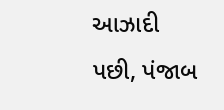આઝાદી પછી, પંજાબ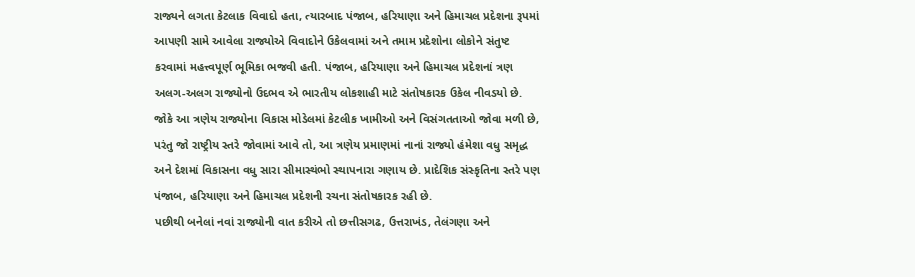રાજ્યને લગતા કેટલાક વિવાદો હતા, ત્યારબાદ પંજાબ, હરિયાણા અને હિમાચલ પ્રદેશના રૂપમાં આપણી સામે આવેલા રાજ્યોએ વિવાદોને ઉકેલવામાં અને તમામ પ્રદેશોના લોકોને સંતુષ્ટ કરવામાં મહત્ત્વપૂર્ણ ભૂમિકા ભજવી હતી. પંજાબ, હરિયાણા અને હિમાચલ પ્રદેશનાં ત્રણ અલગ-અલગ રાજ્યોનો ઉદભવ એ ભારતીય લોકશાહી માટે સંતોષકારક ઉકેલ નીવડયો છે. જોકે આ ત્રણેય રાજ્યોના વિકાસ મોડેલમાં કેટલીક ખામીઓ અને વિસંગતતાઓ જોવા મળી છે, પરંતુ જો રાષ્ટ્રીય સ્તરે જોવામાં આવે તો, આ ત્રણેય પ્રમાણમાં નાનાં રાજ્યો હંમેશા વધુ સમૃદ્ધ અને દેશમાં વિકાસના વધુ સારા સીમાસ્થંભો સ્થાપનારા ગણાય છે. પ્રાદેશિક સંસ્કૃતિના સ્તરે પણ પંજાબ, હરિયાણા અને હિમાચલ પ્રદેશની રચના સંતોષકારક રહી છે.
પછીથી બનેલાં નવાં રાજ્યોની વાત કરીએ તો છત્તીસગઢ, ઉત્તરાખંડ, તેલંગણા અને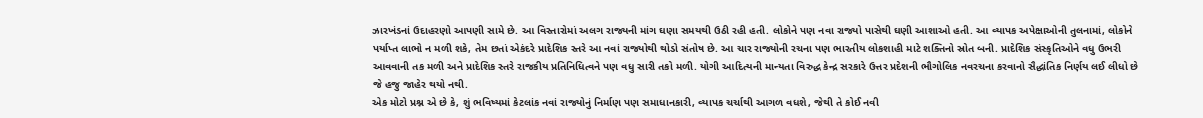ઝારખંડનાં ઉદાહરણો આપણી સામે છે. આ વિસ્તારોમાં અલગ રાજ્યની માંગ ઘણા સમયથી ઉઠી રહી હતી. લોકોને પણ નવા રાજ્યો પાસેથી ઘણી આશાઓ હતી. આ વ્યાપક અપેક્ષાઓની તુલનામાં, લોકોને પર્યાપ્ત લાભો ન મળી શકે, તેમ છતાં એકંદરે પ્રાદેશિક સ્તરે આ નવાં રાજ્યોથી થોડો સંતોષ છે. આ ચાર રાજ્યોની રચના પણ ભારતીય લોકશાહી માટે શક્તિનો સ્રોત બની. પ્રાદેશિક સંસ્કૃતિઓને વધુ ઉભરી આવવાની તક મળી અને પ્રાદેશિક સ્તરે રાજકીય પ્રતિનિધિત્વને પણ વધુ સારી તકો મળી. યોગી આદિત્યની માન્યતા વિરુદ્ધ કેન્દ્ર સરકારે ઉત્તર પ્રદેશની ભૌગોલિક નવરચના કરવાનો સૈદ્ધાંતિક નિર્ણય લઈ લીધો છે જે હજુ જાહેર થયો નથી.
એક મોટો પ્રશ્ન એ છે કે, શું ભવિષ્યમાં કેટલાંક નવાં રાજ્યોનું નિર્માણ પણ સમાધાનકારી, વ્યાપક ચર્ચાથી આગળ વધશે, જેથી તે કોઈ નવી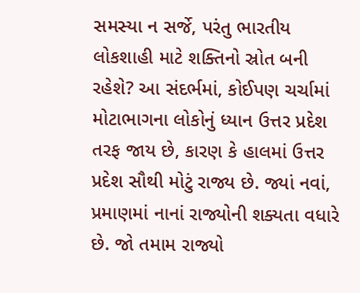સમસ્યા ન સર્જે, પરંતુ ભારતીય લોકશાહી માટે શક્તિનો સ્રોત બની રહેશે? આ સંદર્ભમાં, કોઈપણ ચર્ચામાં મોટાભાગના લોકોનું ધ્યાન ઉત્તર પ્રદેશ તરફ જાય છે, કારણ કે હાલમાં ઉત્તર પ્રદેશ સૌથી મોટું રાજ્ય છે. જ્યાં નવાં, પ્રમાણમાં નાનાં રાજ્યોની શક્યતા વધારે છે. જો તમામ રાજ્યો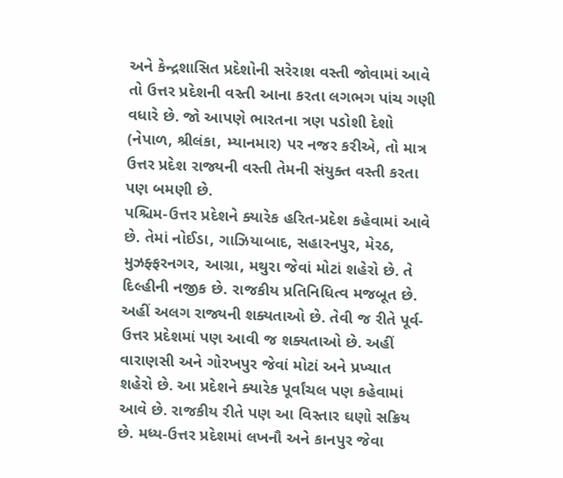અને કેન્દ્રશાસિત પ્રદેશોની સરેરાશ વસ્તી જોવામાં આવે તો ઉત્તર પ્રદેશની વસ્તી આના કરતા લગભગ પાંચ ગણી વધારે છે. જો આપણે ભારતના ત્રણ પડોશી દેશો (નેપાળ, શ્રીલંકા, મ્યાનમાર) પર નજર કરીએ, તો માત્ર ઉત્તર પ્રદેશ રાજ્યની વસ્તી તેમની સંયુક્ત વસ્તી કરતા પણ બમણી છે.
પશ્ચિમ-ઉત્તર પ્રદેશને ક્યારેક હરિત-પ્રદેશ કહેવામાં આવે છે. તેમાં નોઈડા, ગાઝિયાબાદ, સહારનપુર, મેરઠ, મુઝફ્ફરનગર, આગ્રા, મથુરા જેવાં મોટાં શહેરો છે. તે દિલ્હીની નજીક છે. રાજકીય પ્રતિનિધિત્વ મજબૂત છે. અહીં અલગ રાજ્યની શક્યતાઓ છે. તેવી જ રીતે પૂર્વ-ઉત્તર પ્રદેશમાં પણ આવી જ શક્યતાઓ છે. અહીં વારાણસી અને ગોરખપુર જેવાં મોટાં અને પ્રખ્યાત શહેરો છે. આ પ્રદેશને ક્યારેક પૂર્વાંચલ પણ કહેવામાં આવે છે. રાજકીય રીતે પણ આ વિસ્તાર ઘણો સક્રિય છે. મધ્ય-ઉત્તર પ્રદેશમાં લખનૌ અને કાનપુર જેવા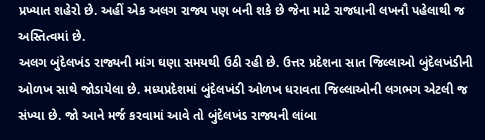પ્રખ્યાત શહેરો છે. અહીં એક અલગ રાજ્ય પણ બની શકે છે જેના માટે રાજધાની લખનૌ પહેલાથી જ અસ્તિત્વમાં છે.
અલગ બુંદેલખંડ રાજ્યની માંગ ઘણા સમયથી ઉઠી રહી છે. ઉત્તર પ્રદેશના સાત જિલ્લાઓ બુંદેલખંડીની ઓળખ સાથે જોડાયેલા છે. મધ્યપ્રદેશમાં બુંદેલખંડી ઓળખ ધરાવતા જિલ્લાઓની લગભગ એટલી જ સંખ્યા છે. જો આને મર્જ કરવામાં આવે તો બુંદેલખંડ રાજ્યની લાંબા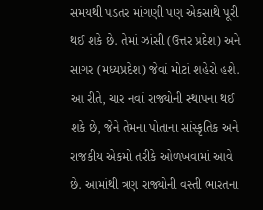સમયથી પડતર માંગણી પણ એકસાથે પૂરી થઈ શકે છે. તેમાં ઝાંસી (ઉત્તર પ્રદેશ) અને સાગર (મધ્યપ્રદેશ) જેવાં મોટાં શહેરો હશે. આ રીતે, ચાર નવાં રાજ્યોની સ્થાપના થઈ શકે છે, જેને તેમના પોતાના સાંસ્કૃતિક અને રાજકીય એકમો તરીકે ઓળખવામાં આવે છે. આમાંથી ત્રણ રાજ્યોની વસ્તી ભારતના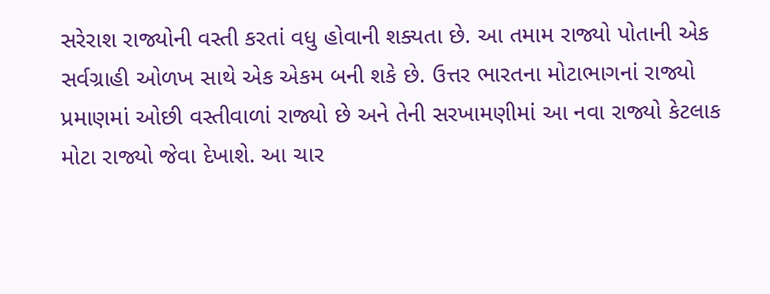સરેરાશ રાજ્યોની વસ્તી કરતાં વધુ હોવાની શક્યતા છે. આ તમામ રાજ્યો પોતાની એક સર્વગ્રાહી ઓળખ સાથે એક એકમ બની શકે છે. ઉત્તર ભારતના મોટાભાગનાં રાજ્યો પ્રમાણમાં ઓછી વસ્તીવાળાં રાજ્યો છે અને તેની સરખામણીમાં આ નવા રાજ્યો કેટલાક મોટા રાજ્યો જેવા દેખાશે. આ ચાર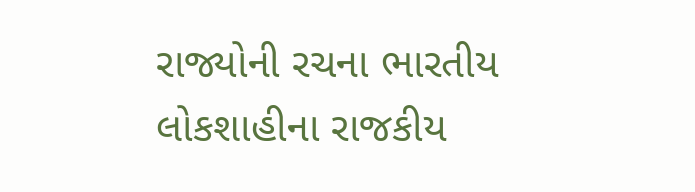રાજ્યોની રચના ભારતીય લોકશાહીના રાજકીય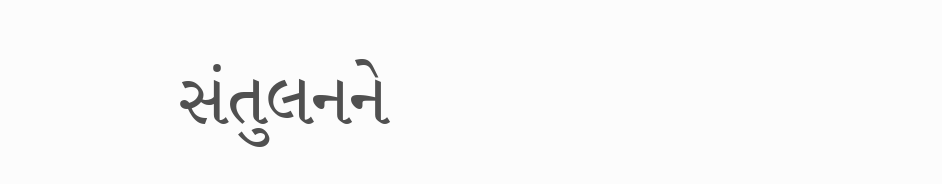સંતુલનને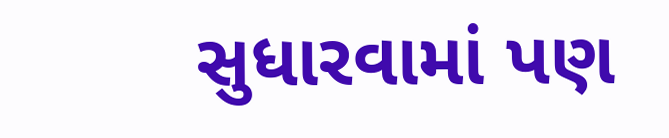સુધારવામાં પણ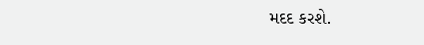મદદ કરશે.